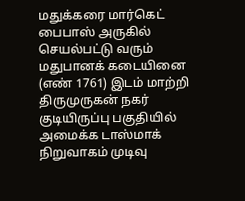மதுக்கரை மார்கெட் பைபாஸ் அருகில் செயல்பட்டு வரும் மதுபானக் கடையினை (எண் 1761) இடம் மாற்றி திருமுருகன் நகர் குடியிருப்பு பகுதியில் அமைக்க டாஸ்மாக் நிறுவாகம் முடிவு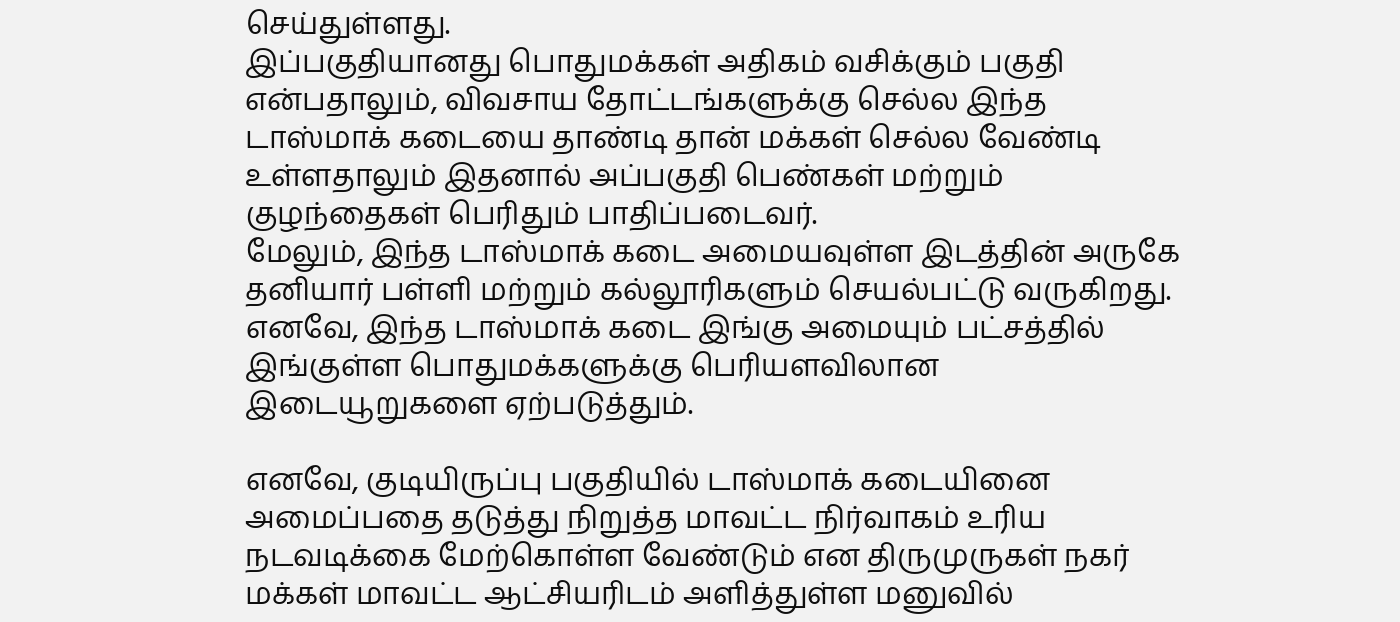செய்துள்ளது.
இப்பகுதியானது பொதுமக்கள் அதிகம் வசிக்கும் பகுதி என்பதாலும், விவசாய தோட்டங்களுக்கு செல்ல இந்த டாஸ்மாக் கடையை தாண்டி தான் மக்கள் செல்ல வேண்டி உள்ளதாலும் இதனால் அப்பகுதி பெண்கள் மற்றும் குழந்தைகள் பெரிதும் பாதிப்படைவர்.
மேலும், இந்த டாஸ்மாக் கடை அமையவுள்ள இடத்தின் அருகே தனியார் பள்ளி மற்றும் கல்லூரிகளும் செயல்பட்டு வருகிறது.
எனவே, இந்த டாஸ்மாக் கடை இங்கு அமையும் பட்சத்தில் இங்குள்ள பொதுமக்களுக்கு பெரியளவிலான இடையூறுகளை ஏற்படுத்தும்.

எனவே, குடியிருப்பு பகுதியில் டாஸ்மாக் கடையினை அமைப்பதை தடுத்து நிறுத்த மாவட்ட நிர்வாகம் உரிய நடவடிக்கை மேற்கொள்ள வேண்டும் என திருமுருகள் நகர் மக்கள் மாவட்ட ஆட்சியரிடம் அளித்துள்ள மனுவில்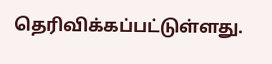தெரிவிக்கப்பட்டுள்ளது.